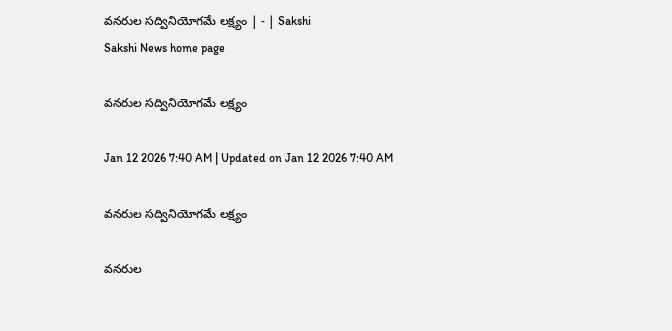వనరుల సద్వినియోగమే లక్ష్యం | - | Sakshi
Sakshi News home page

వనరుల సద్వినియోగమే లక్ష్యం

Jan 12 2026 7:40 AM | Updated on Jan 12 2026 7:40 AM

వనరుల సద్వినియోగమే లక్ష్యం

వనరుల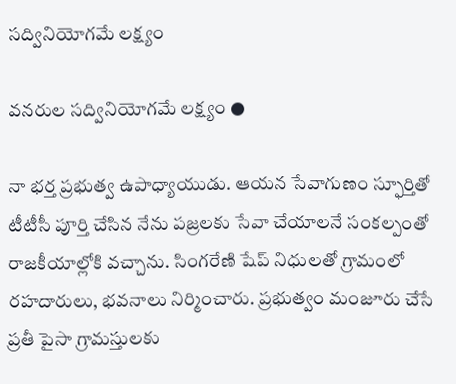సద్వినియోగమే లక్ష్యం

వనరుల సద్వినియోగమే లక్ష్యం ●

నా భర్త ప్రభుత్వ ఉపాధ్యాయుడు. ఆయన సేవాగుణం స్ఫూర్తితో టీటీసీ పూర్తి చేసిన నేను పజ్రలకు సేవా చేయాలనే సంకల్పంతో రాజకీయాల్లోకి వచ్చాను. సింగరేణి షేప్‌ నిధులతో గ్రామంలో రహదారులు, భవనాలు నిర్మించారు. ప్రభుత్వం మంజూరు చేసే ప్రతీ పైసా గ్రామస్తులకు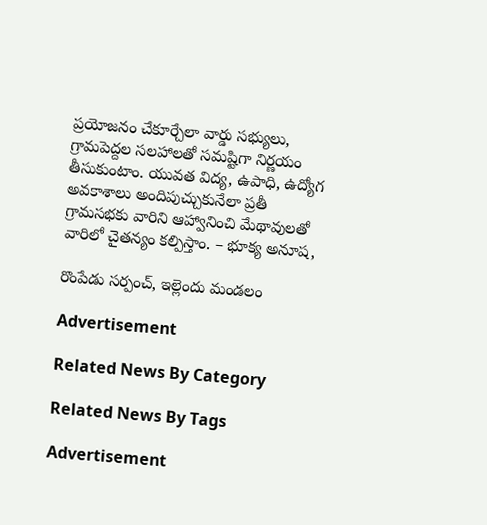ప్రయోజనం చేకూర్చేలా వార్డు సభ్యులు, గ్రామపెద్దల సలహాలతో సమష్టిగా నిర్ణయం తీసుకుంటాం. యువత విద్య, ఉపాధి, ఉద్యోగ అవకాశాలు అందిపుచ్చుకునేలా ప్రతీ గ్రామసభకు వారిని ఆహ్వానించి మేథావులతో వారిలో చైతన్యం కల్పిస్తాం. – భూక్య అనూష,

రొంపేడు సర్పంచ్‌, ఇల్లెందు మండలం

Advertisement

Related News By Category

Related News By Tags

Advertisement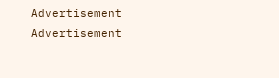Advertisement
Advertisement